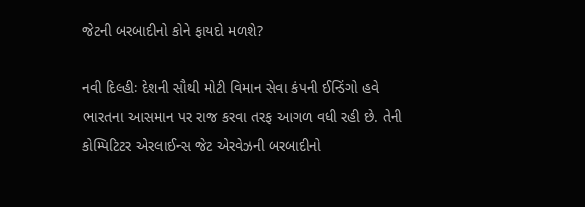જેટની બરબાદીનો કોને ફાયદો મળશે?

નવી દિલ્હીઃ દેશની સૌથી મોટી વિમાન સેવા કંપની ઈન્ડિંગો હવે ભારતના આસમાન પર રાજ કરવા તરફ આગળ વધી રહી છે. તેની કોમ્પિટિટર એરલાઈન્સ જેટ એરવેઝની બરબાદીનો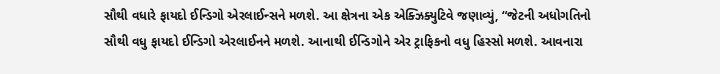સૌથી વધારે ફાયદો ઈન્ડિગો એરલાઈન્સને મળશે. આ ક્ષેત્રના એક એક્ઝિક્યુટિવે જણાવ્યું, “જેટની અધોગતિનો સૌથી વધુ ફાયદો ઈન્ડિગો એરલાઈનને મળશે. આનાથી ઈન્ડિગોને એર ટ્રાફિકનો વધુ હિસ્સો મળશે. આવનારા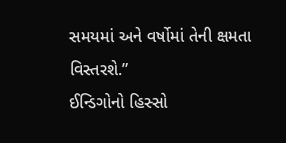સમયમાં અને વર્ષોમાં તેની ક્ષમતા વિસ્તરશે.”
ઈન્ડિગોનો હિસ્સો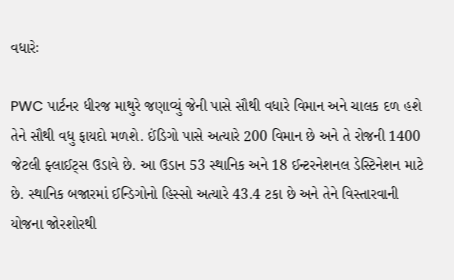વધારેઃ

PWC પાર્ટનર ધીરજ માથુરે જણાવ્યું જેની પાસે સૌથી વધારે વિમાન અને ચાલક દળ હશે તેને સૌથી વધુ ફાયદો મળશે. ઈંડિગો પાસે અત્યારે 200 વિમાન છે અને તે રોજની 1400 જેટલી ફ્લાઈટ્સ ઉડાવે છે. આ ઉડાન 53 સ્થાનિક અને 18 ઈન્ટરનેશનલ ડેસ્ટિનેશન માટે છે. સ્થાનિક બજારમાં ઈન્ડિગોનો હિસ્સો અત્યારે 43.4 ટકા છે અને તેને વિસ્તારવાની યોજના જોરશોરથી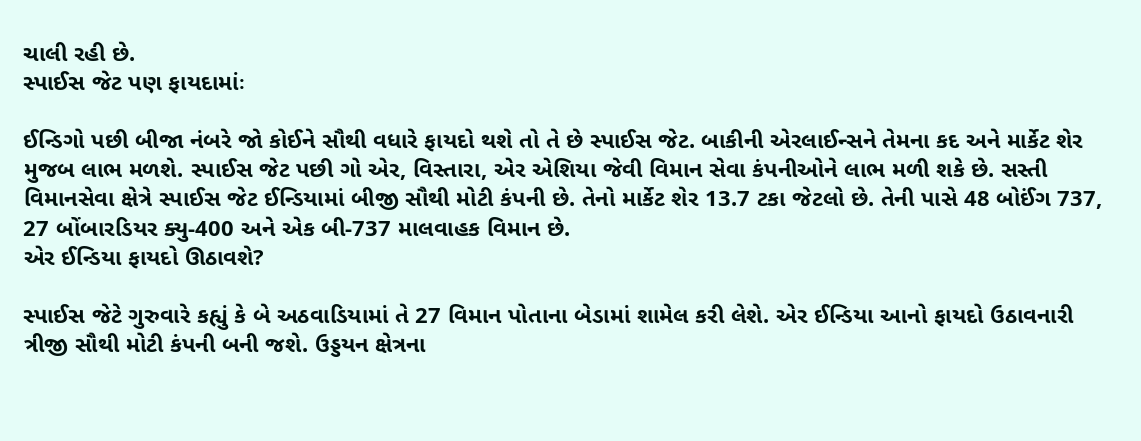ચાલી રહી છે.
સ્પાઈસ જેટ પણ ફાયદામાંઃ

ઈન્ડિગો પછી બીજા નંબરે જો કોઈને સૌથી વધારે ફાયદો થશે તો તે છે સ્પાઈસ જેટ. બાકીની એરલાઈન્સને તેમના કદ અને માર્કેટ શેર મુજબ લાભ મળશે. સ્પાઈસ જેટ પછી ગો એર, વિસ્તારા, એર એશિયા જેવી વિમાન સેવા કંપનીઓને લાભ મળી શકે છે. સસ્તી વિમાનસેવા ક્ષેત્રે સ્પાઈસ જેટ ઈન્ડિયામાં બીજી સૌથી મોટી કંપની છે. તેનો માર્કેટ શેર 13.7 ટકા જેટલો છે. તેની પાસે 48 બોઈંગ 737, 27 બોંબારડિયર ક્યુ-400 અને એક બી-737 માલવાહક વિમાન છે.
એર ઈન્ડિયા ફાયદો ઊઠાવશે?

સ્પાઈસ જેટે ગુરુવારે કહ્યું કે બે અઠવાડિયામાં તે 27 વિમાન પોતાના બેડામાં શામેલ કરી લેશે. એર ઈન્ડિયા આનો ફાયદો ઉઠાવનારી ત્રીજી સૌથી મોટી કંપની બની જશે. ઉડ્ડયન ક્ષેત્રના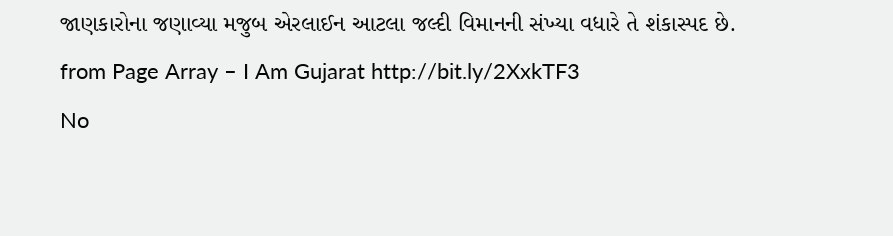જાણકારોના જણાવ્યા મજુબ એરલાઈન આટલા જલ્દી વિમાનની સંખ્યા વધારે તે શંકાસ્પદ છે.
from Page Array – I Am Gujarat http://bit.ly/2XxkTF3
No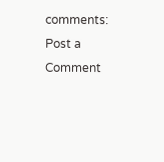comments:
Post a Comment